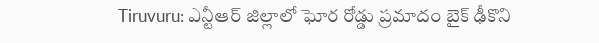Tiruvuru: ఎన్టీఆర్ జిల్లాలో ఘోర రోడ్డు ప్రమాదం బైక్ ఢీకొని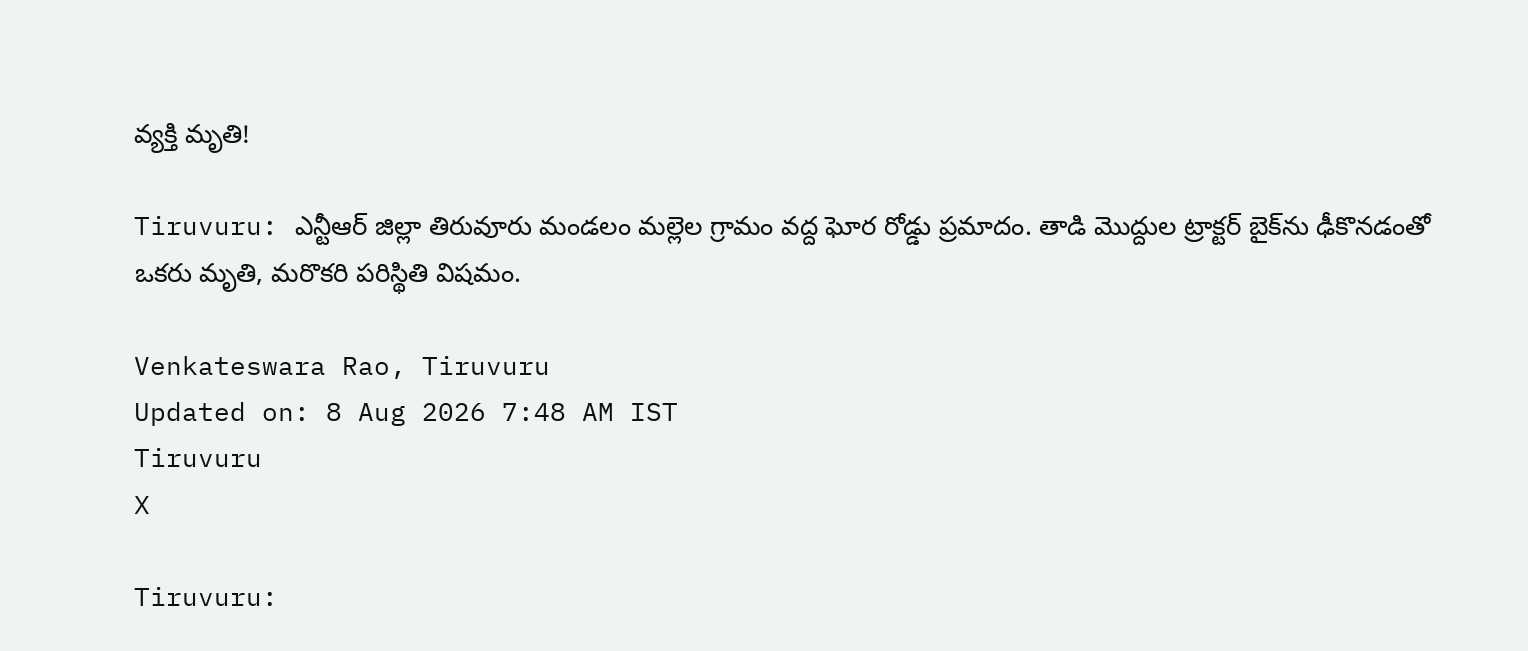వ్యక్తి మృతి!

Tiruvuru: ఎన్టీఆర్ జిల్లా తిరువూరు మండలం మల్లెల గ్రామం వద్ద ఘోర రోడ్డు ప్రమాదం. తాడి మొద్దుల ట్రాక్టర్ బైక్‌ను ఢీకొనడంతో ఒకరు మృతి, మరొకరి పరిస్థితి విషమం.

Venkateswara Rao, Tiruvuru
Updated on: 8 Aug 2026 7:48 AM IST
Tiruvuru
X

Tiruvuru: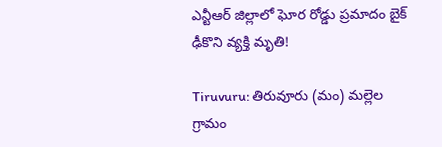ఎన్టీఆర్ జిల్లాలో ఘోర రోడ్డు ప్రమాదం బైక్ ఢీకొని వ్యక్తి మృతి!

Tiruvuru: తిరువూరు (మం) మల్లెల గ్రామం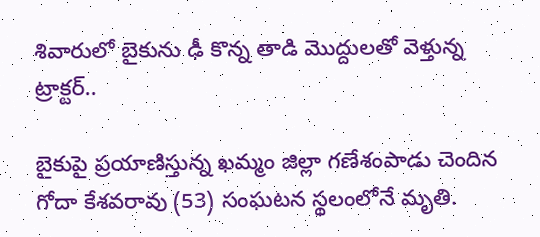శివారులో బైకును ఢీ కొన్న తాడి మొద్దులతో వెళ్తున్న ట్రాక్టర్..

బైకుపై ప్రయాణిస్తున్న ఖమ్మం జిల్లా గణేశంపాడు చెందిన గోదా కేశవరావు (53) సంఘటన స్థలంలోనే మృతి.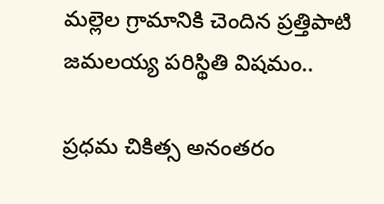మల్లెల గ్రామానికి చెందిన ప్రత్తిపాటి జమలయ్య పరిస్థితి విషమం..

ప్రధమ చికిత్స అనంతరం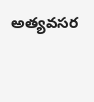అత్యవసర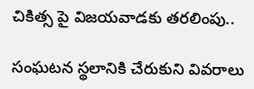చికిత్స పై విజయవాడకు తరలింపు..

సంఘటన స్థలానికి చేరుకుని వివరాలు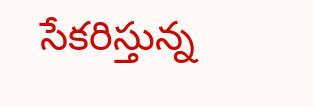సేకరిస్తున్న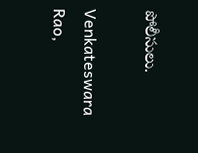పోలీసులు.

Venkateswara Rao,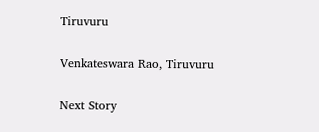Tiruvuru

Venkateswara Rao, Tiruvuru

Next Story